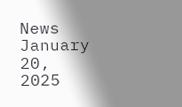News January 20, 2025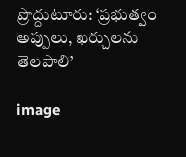ప్రొద్దుటూరు: ‘ప్రభుత్వం అప్పులు, ఖర్చులను తెలపాలి’

image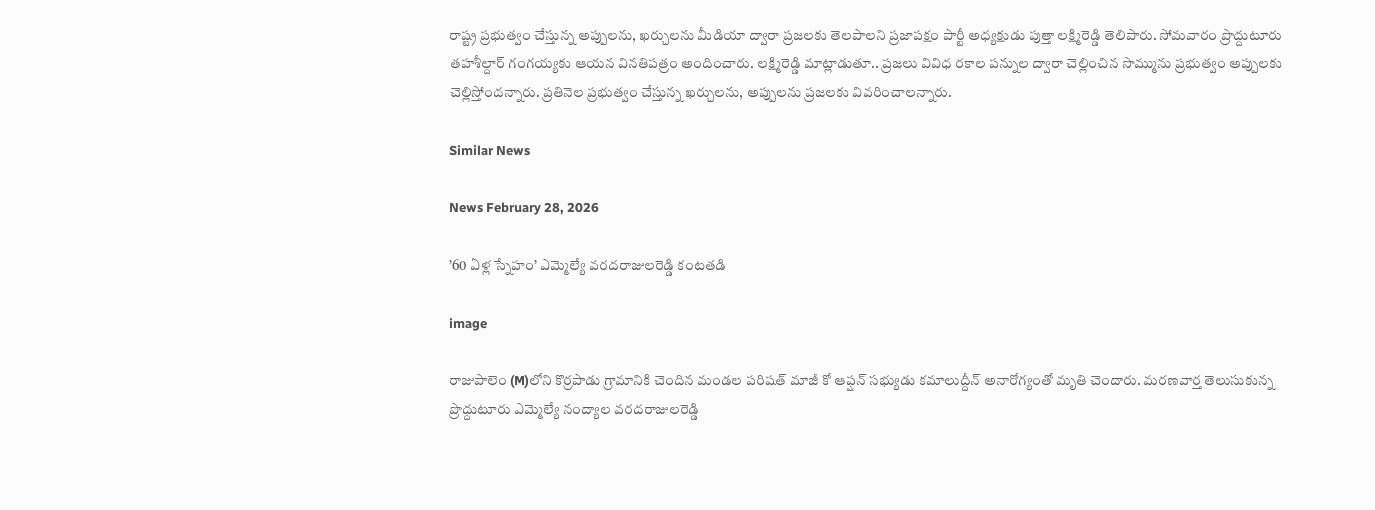రాష్ట్ర ప్రభుత్వం చేస్తున్న అప్పులను, ఖర్చులను మీడియా ద్వారా ప్రజలకు తెలపాలని ప్రజాపక్షం పార్టీ అధ్యక్షుడు పుత్తా లక్ష్మిరెడ్డి తెలిపారు. సోమవారం ప్రొద్దుటూరు తహశీల్దార్ గంగయ్యకు ఆయన వినతిపత్రం అందించారు. లక్ష్మిరెడ్డి మాట్లాడుతూ.. ప్రజలు వివిధ రకాల పన్నుల ద్వారా చెల్లించిన సొమ్మును ప్రభుత్వం అప్పులకు చెల్లిస్తోందన్నారు. ప్రతినెల ప్రభుత్వం చేస్తున్న ఖర్చులను, అప్పులను ప్రజలకు వివరించాలన్నారు.

Similar News

News February 28, 2026

’60 ఏళ్ల స్నేహం’ ఎమ్మెల్యే వరదరాజులరెడ్డి కంటతడి

image

రాజుపాలెం (M)లోని కొర్రపాడు గ్రామానికి చెందిన మండల పరిషత్ మాజీ కో ఆప్షన్ సభ్యుడు కమాలుద్దీన్ అనారోగ్యంతో మృతి చెందారు. మరణవార్త తెలుసుకున్న ప్రొద్దుటూరు ఎమ్మెల్యే నంద్యాల వరదరాజులరెడ్డి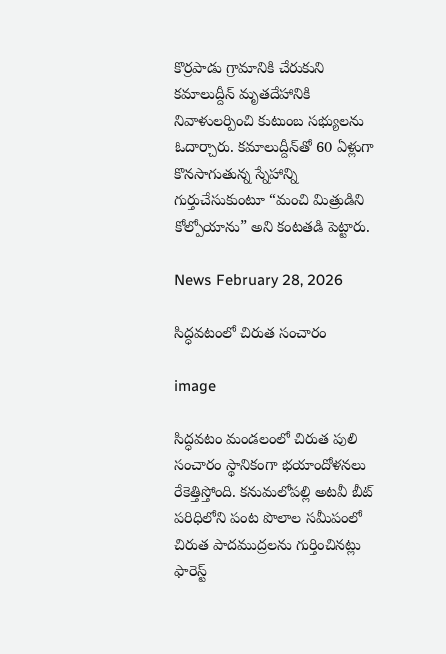కొర్రపాడు గ్రామానికి చేరుకుని కమాలుద్దీన్ మృతదేహానికి నివాళులర్పించి కుటుంబ సభ్యులను ఓదార్చారు. కమాలుద్దీన్‌తో 60 ఏళ్లుగా కొనసాగుతున్న స్నేహాన్ని గుర్తుచేసుకుంటూ “మంచి మిత్రుడిని కోల్పోయాను” అని కంటతడి పెట్టారు.

News February 28, 2026

సిద్ధవటంలో చిరుత సంచారం

image

సిద్ధవటం మండలంలో చిరుత పులి సంచారం స్థానికంగా భయాందోళనలు రేకెత్తిస్తోంది. కనుమలోపల్లి అటవీ బీట్ పరిధిలోని పంట పొలాల సమీపంలో చిరుత పాదముద్రలను గుర్తించినట్లు ఫారెస్ట్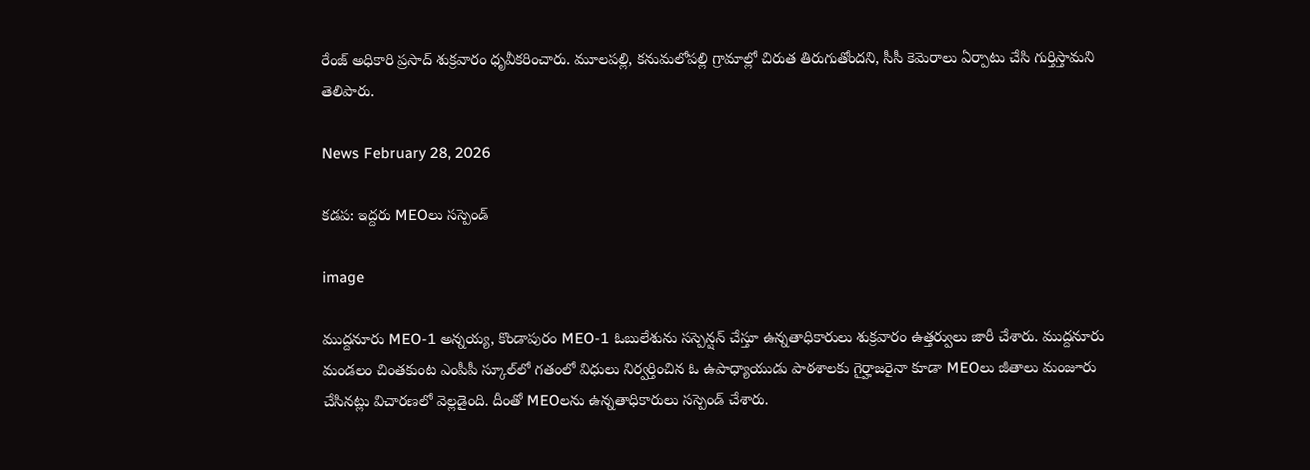రేంజ్ అధికారి ప్రసాద్ శుక్రవారం ధృవీకరించారు. మూలపల్లి, కనుమలోపల్లి గ్రామాల్లో చిరుత తిరుగుతోందని, సీసీ కెమెరాలు ఏర్పాటు చేసి గుర్తిస్తామని తెలిపారు.

News February 28, 2026

కడప: ఇద్దరు MEOలు సస్పెండ్

image

ముద్దనూరు MEO-1 అన్నయ్య, కొండాపురం MEO-1 ఓబులేశును సస్పెన్షన్ చేస్తూ ఉన్నతాధికారులు శుక్రవారం ఉత్తర్వులు జారీ చేశారు. ముద్దనూరు మండలం చింతకుంట ఎంపీపీ స్కూల్‌లో గతంలో విధులు నిర్వర్తించిన ఓ ఉపాధ్యాయుడు పాఠశాలకు గైర్హాజరైనా కూడా MEOలు జీతాలు మంజూరు చేసినట్లు విచారణలో వెల్లడైంది. దీంతో MEOలను ఉన్నతాధికారులు సస్పెండ్ చేశారు.